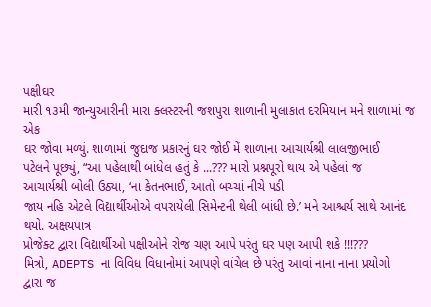પક્ષીઘર
મારી ૧૩મી જાન્યુઆરીની મારા ક્લસ્ટરની જશપુરા શાળાની મુલાકાત દરમિયાન મને શાળામાં જ એક
ઘર જોવા મળ્યું. શાળામાં જુદાજ પ્રકારનું ઘર જોઈ મેં શાળાના આચાર્યશ્રી લાલજીભાઈ
પટેલને પૂછ્યું, “આ પહેલાથી બાંધેલ હતું કે ...??? મારો પ્રશ્નપૂરો થાય એ પહેલાં જ
આચાર્યશ્રી બોલી ઉઠ્યા, ‘ના કેતનભાઈ, આતો બચ્ચાં નીચે પડી
જાય નહિ એટલે વિદ્યાર્થીઓએ વપરાયેલી સિમેન્ટની થેલી બાંધી છે.’ મને આશ્ચર્ય સાથે આનંદ થયો. અક્ષયપાત્ર
પ્રોજેક્ટ દ્વારા વિદ્યાર્થીઓ પક્ષીઓને રોજ ચણ આપે પરંતુ ઘર પણ આપી શકે !!!???
મિત્રો, ADEPTS ના વિવિધ વિધાનોમાં આપણે વાંચેલ છે પરંતુ આવાં નાના નાના પ્રયોગો
દ્વારા જ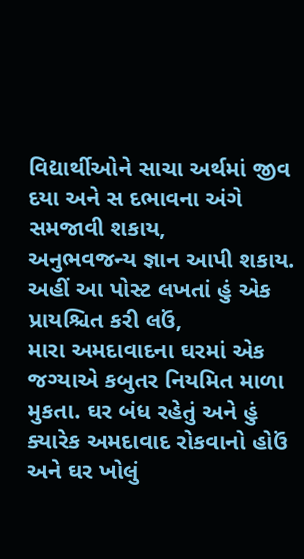વિદ્યાર્થીઓને સાચા અર્થમાં જીવ દયા અને સ દભાવના અંગે સમજાવી શકાય,
અનુભવજન્ય જ્ઞાન આપી શકાય.
અહીં આ પોસ્ટ લખતાં હું એક પ્રાયશ્ચિત કરી લઉં,
મારા અમદાવાદના ઘરમાં એક જગ્યાએ કબુતર નિયમિત માળા મુકતા. ઘર બંધ રહેતું અને હું
ક્યારેક અમદાવાદ રોકવાનો હોઉં અને ઘર ખોલું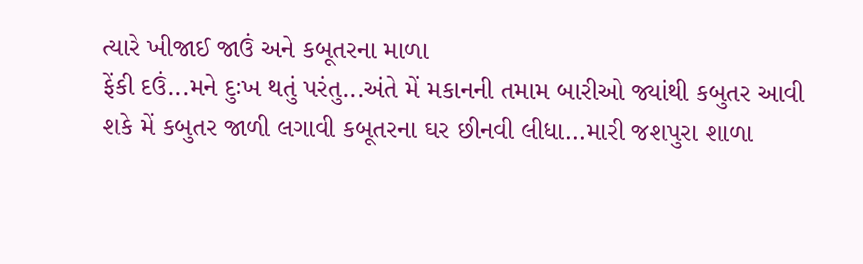ત્યારે ખીજાઈ જાઉં અને કબૂતરના માળા
ફેંકી દઉં...મને દુઃખ થતું પરંતુ...અંતે મેં મકાનની તમામ બારીઓ જ્યાંથી કબુતર આવી
શકે મેં કબુતર જાળી લગાવી કબૂતરના ઘર છીનવી લીધા...મારી જશપુરા શાળા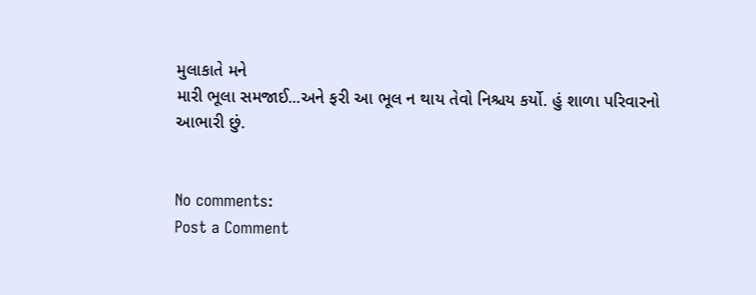મુલાકાતે મને
મારી ભૂલા સમજાઈ...અને ફરી આ ભૂલ ન થાય તેવો નિશ્ચય કર્યો. હું શાળા પરિવારનો
આભારી છું.


No comments:
Post a Comment